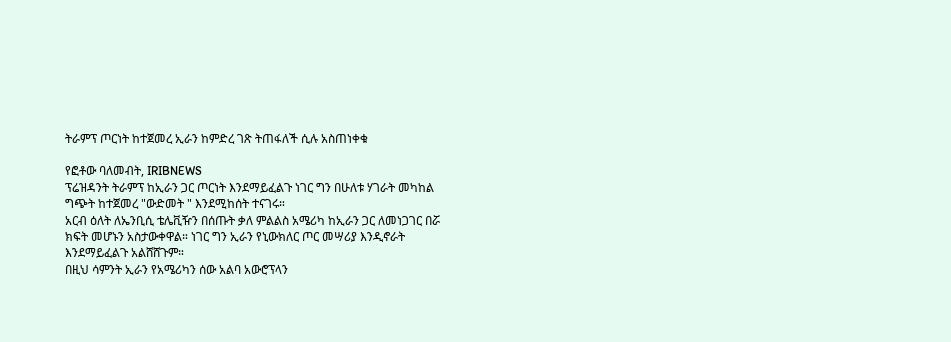ትራምፕ ጦርነት ከተጀመረ ኢራን ከምድረ ገጽ ትጠፋለች ሲሉ አስጠነቀቁ

የፎቶው ባለመብት, IRIBNEWS
ፕሬዝዳንት ትራምፕ ከኢራን ጋር ጦርነት እንደማይፈልጉ ነገር ግን በሁለቱ ሃገራት መካከል ግጭት ከተጀመረ "ውድመት " እንደሚከሰት ተናገሩ።
አርብ ዕለት ለኤንቢሲ ቴሌቪዥን በሰጡት ቃለ ምልልስ አሜሪካ ከኢራን ጋር ለመነጋገር በሯ ክፍት መሆኑን አስታውቀዋል። ነገር ግን ኢራን የኒውክለር ጦር መሣሪያ እንዲኖራት እንደማይፈልጉ አልሸሸጉም።
በዚህ ሳምንት ኢራን የአሜሪካን ሰው አልባ አውሮፕላን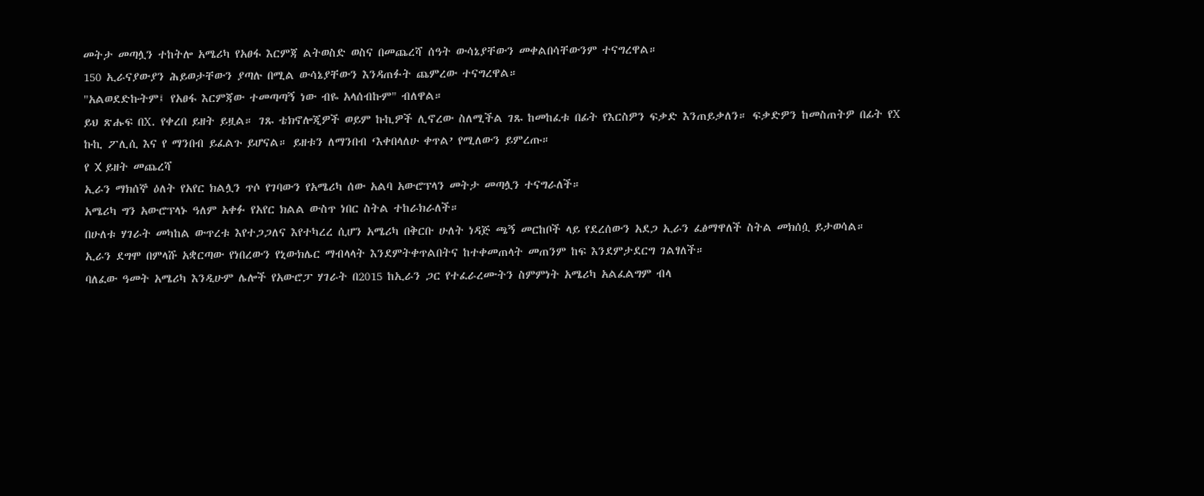መትታ መጣሏን ተከትሎ አሜሪካ የአፀፋ እርምጃ ልትወስድ ወስና በመጨረሻ ሰዓት ውሳኔያቸውን መቀልበሳቸውንም ተናግረዋል።
150 ኢራናያውያን ሕይወታቸውን ያጣሉ በሚል ውሳኔያቸውን እንዳጠፉት ጨምረው ተናግረዋል።
"አልወደድኩትም፤ የአፀፋ እርምጃው ተመጣጣኝ ነው ብዬ አላሰብኩም" ብለዋል።
ይህ ጽሑፍ በX. የቀረበ ይዘት ይዟል። ገጹ ቴክኖሎጂዎች ወይም ኩኪዎች ሊኖረው ስለሚችል ገጹ ከመከፈቱ በፊት የእርስዎን ፍቃድ እንጠይቃለን። ፍቃድዎን ከመስጠትዎ በፊት የX ኩኪ ፖሊሲ እና የ ማንበብ ይፈልጉ ይሆናል። ይዘቱን ለማንበብ ‘እቀበላለሁ ቀጥል’ የሚለውን ይምረጡ።
የ X ይዘት መጨረሻ
ኢራን ማክሰኞ ዕለት የአየር ክልሏን ጥሶ የገባውን የአሜሪካ ሰው አልባ አውሮፕላን መትታ መጣሏን ተናግራለች።
አሜሪካ ግን አውሮፕላኑ ዓለም አቀፉ የአየር ክልል ውስጥ ነበር ስትል ተከራክራለች።
በሁለቱ ሃገራት መካከል ውጥረቱ እየተጋጋለና እየተካረረ ሲሆን አሜሪካ በቅርቡ ሁለት ነዳጅ ጫኝ መርከቦች ላይ የደረሰውን አደጋ ኢራን ፈፅማዋለች ስትል መክሰሷ ይታወሳል።
ኢራን ደግሞ በምላሹ አቋርጣው የነበረውን የኒውክሌር ማብላላት እንደምትቀጥልበትና ከተቀመጠላት መጠንም ከፍ እንደምታደርግ ገልፃለች።
ባለፈው ዓመት አሜሪካ እንዲሁም ሌሎች የአውሮፓ ሃገራት በ2015 ከኢራን ጋር የተፈራረሙትን ስምምነት አሜሪካ አልፈልግም ብላ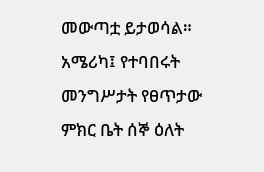መውጣቷ ይታወሳል።
አሜሪካ፤ የተባበሩት መንግሥታት የፀጥታው ምክር ቤት ሰኞ ዕለት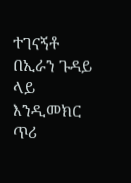ተገናኝቶ በኢራን ጉዳይ ላይ እንዲመክር ጥሪ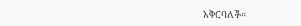አቅርባለች።